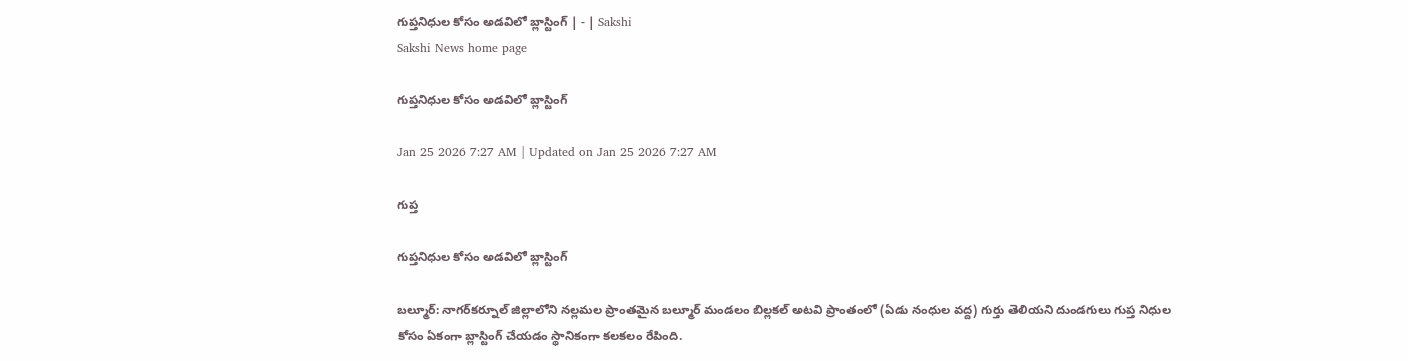గుప్తనిధుల కోసం అడవిలో బ్లాస్టింగ్‌ | - | Sakshi
Sakshi News home page

గుప్తనిధుల కోసం అడవిలో బ్లాస్టింగ్‌

Jan 25 2026 7:27 AM | Updated on Jan 25 2026 7:27 AM

గుప్త

గుప్తనిధుల కోసం అడవిలో బ్లాస్టింగ్‌

బల్మూర్‌: నాగర్‌కర్నూల్‌ జిల్లాలోని నల్లమల ప్రాంతమైన బల్మూర్‌ మండలం బిల్లకల్‌ అటవి ప్రాంతంలో (ఏడు నంధుల వద్ద) గుర్తు తెలియని దుండగులు గుప్త నిధుల కోసం ఏకంగా బ్లాస్టింగ్‌ చేయడం స్థానికంగా కలకలం రేపింది.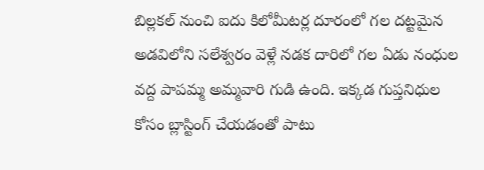బిల్లకల్‌ నుంచి ఐదు కిలోమీటర్ల దూరంలో గల దట్టమైన అడవిలోని సలేశ్వరం వెళ్లే నడక దారిలో గల ఏడు నంధుల వద్ద పాపమ్మ అమ్మవారి గుడి ఉంది. ఇక్కడ గుప్తనిధుల కోసం బ్లాస్టింగ్‌ చేయడంతో పాటు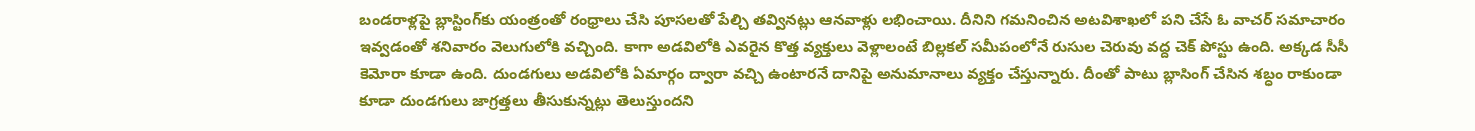బండరాళ్లపై బ్లాస్టింగ్‌కు యంత్రంతో రంధ్రాలు చేసి పూసలతో పేల్చి తవ్వినట్లు ఆనవాళ్లు లభించాయి. దీనిని గమనించిన అటవిశాఖలో పని చేసే ఓ వాచర్‌ సమాచారం ఇవ్వడంతో శనివారం వెలుగులోకి వచ్చింది. కాగా అడవిలోకి ఎవరైన కొత్త వ్యక్తులు వెళ్లాలంటే బిల్లకల్‌ సమీపంలోనే రుసుల చెరువు వద్ద చెక్‌ పోస్టు ఉంది. అక్కడ సీసీ కెమోరా కూడా ఉంది. దుండగులు అడవిలోకి ఏమార్గం ద్వారా వచ్చి ఉంటారనే దానిపై అనుమానాలు వ్యక్తం చేస్తున్నారు. దీంతో పాటు బ్లాసింగ్‌ చేసిన శబ్ధం రాకుండా కూడా దుండగులు జాగ్రత్తలు తీసుకున్నట్లు తెలుస్తుందని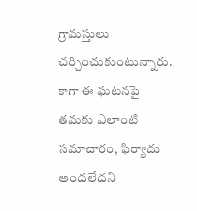గ్రామస్తులు చర్చించుకుంటున్నారు. కాగా ఈ ఘటనపై తమకు ఎలాంటి సమాచారం, ఫిర్యాదు అందలేదని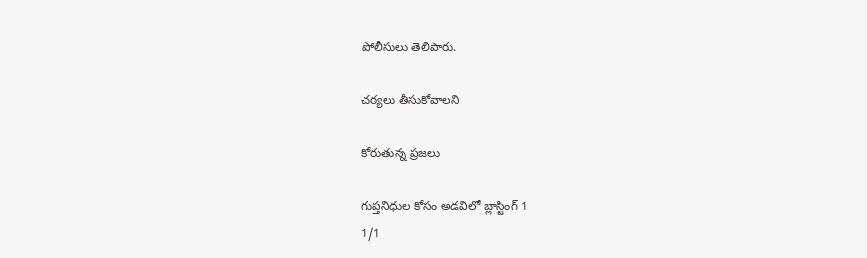పోలీసులు తెలిపారు.

చర్యలు తీసుకోవాలని

కోరుతున్న ప్రజలు

గుప్తనిధుల కోసం అడవిలో బ్లాస్టింగ్‌ 1
1/1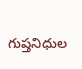గుప్తనిధుల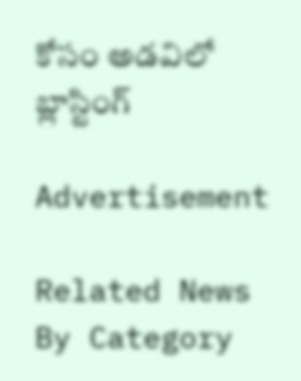కోసం అడవిలో బ్లాస్టింగ్‌

Advertisement

Related News By Category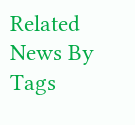Related News By Tags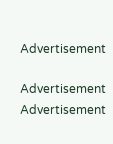Advertisement

Advertisement
Advertisement